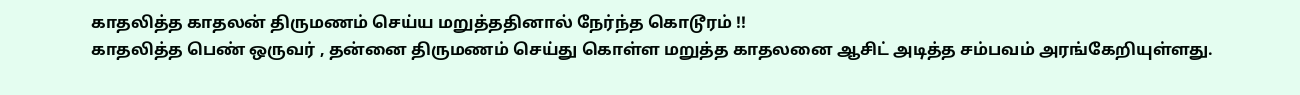காதலித்த காதலன் திருமணம் செய்ய மறுத்ததினால் நேர்ந்த கொடூரம் !!
காதலித்த பெண் ஒருவர் , தன்னை திருமணம் செய்து கொள்ள மறுத்த காதலனை ஆசிட் அடித்த சம்பவம் அரங்கேறியுள்ளது.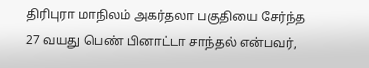திரிபுரா மாநிலம் அகர்தலா பகுதியை சேர்ந்த 27 வயது பெண் பினாட்டா சாந்தல் என்பவர்,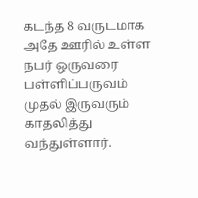கடந்த 8 வருடமாக அதே ஊரில் உள்ள நபர் ஒருவரை பள்ளிப்பருவம் முதல் இருவரும் காதலித்து வந்துள்ளார்.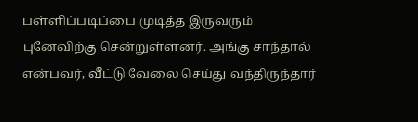பள்ளிப்படிப்பை முடித்த இருவரும் புனேவிற்கு சென்றுள்ளனர். அங்கு சாந்தால் என்பவர், வீட்டு வேலை செய்து வந்திருந்தார்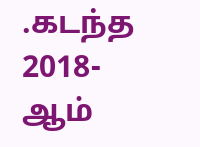.கடந்த 2018- ஆம்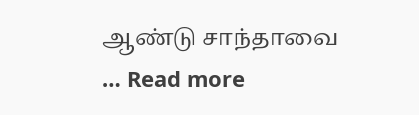ஆண்டு சாந்தாவை … Read more